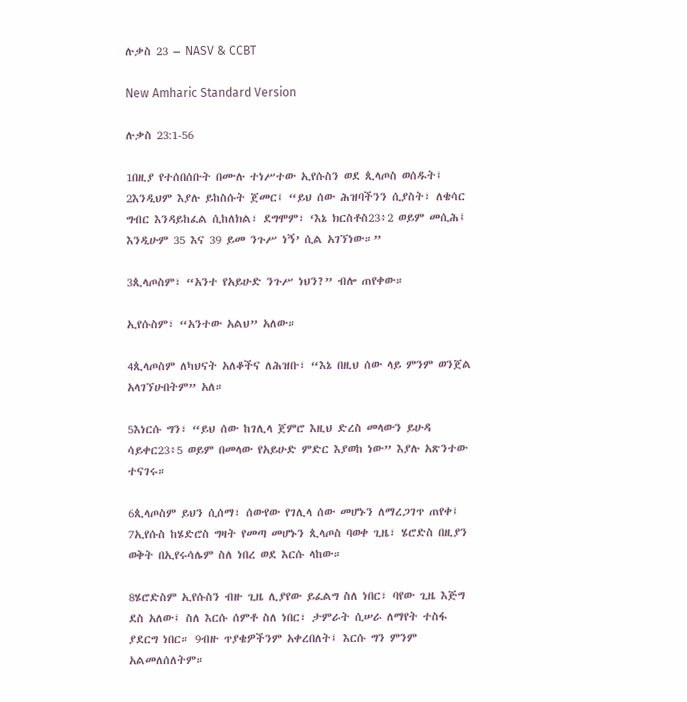ሉቃስ 23 – NASV & CCBT

New Amharic Standard Version

ሉቃስ 23:1-56

1በዚያ የተሰበሰቡት በሙሉ ተነሥተው ኢየሱስን ወደ ጲላጦስ ወሰዱት፤ 2እንዲህም እያሉ ይከስሱት ጀመር፤ “ይህ ሰው ሕዝባችንን ሲያስት፣ ለቄሳር ግብር እንዳይከፈል ሲከለክል፣ ደግሞም፣ ‘እኔ ክርስቶስ23፥2 ወይም መሲሕ፤ እንዲሁም 35 እና 39 ይመ ንጉሥ ነኝ’ ሲል አገኘነው።”

3ጲላጦስም፣ “አንተ የአይሁድ ንጉሥ ነህን?” ብሎ ጠየቀው።

ኢየሱስም፣ “አንተው አልህ” አለው።

4ጲላጦስም ለካህናት አለቆችና ለሕዝቡ፣ “እኔ በዚህ ሰው ላይ ምንም ወንጀል አላገኘሁበትም” አለ።

5እነርሱ ግን፣ “ይህ ሰው ከገሊላ ጀምሮ እዚህ ድረስ መላውን ይሁዳ ሳይቀር23፥5 ወይም በመላው የአይሁድ ምድር እያወከ ነው” እያሉ አጽንተው ተናገሩ።

6ጲላጦስም ይህን ሲሰማ፣ ሰውየው የገሊላ ሰው መሆኑን ለማረጋገጥ ጠየቀ፤ 7ኢየሱስ ከሄድሮስ ግዛት የመጣ መሆኑን ጲላጦስ ባወቀ ጊዜ፣ ሄሮድስ በዚያን ወቅት በኢየሩሳሌም ስለ ነበረ ወደ እርሱ ላከው።

8ሄሮድስም ኢየሱስን ብዙ ጊዜ ሊያየው ይፈልግ ስለ ነበር፣ ባየው ጊዜ እጅግ ደስ አለው፤ ስለ እርሱ ሰምቶ ስለ ነበር፣ ታምራት ሲሠራ ለማየት ተስፋ ያደርግ ነበር። 9ብዙ ጥያቄዎችንም አቀረበለት፤ እርሱ ግን ምንም አልመለሰለትም።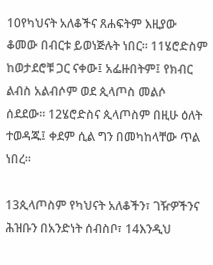10የካህናት አለቆችና ጸሐፍትም እዚያው ቆመው በብርቱ ይወነጅሉት ነበር። 11ሄሮድስም ከወታደሮቹ ጋር ናቀው፤ አፌዙበትም፤ የክብር ልብስ አልብሶም ወደ ጲላጦስ መልሶ ሰደደው። 12ሄሮድስና ጲላጦስም በዚሁ ዕለት ተወዳጁ፤ ቀደም ሲል ግን በመካከላቸው ጥል ነበረ።

13ጲላጦስም የካህናት አለቆችን፣ ገዥዎችንና ሕዝቡን በአንድነት ሰብስቦ፣ 14እንዲህ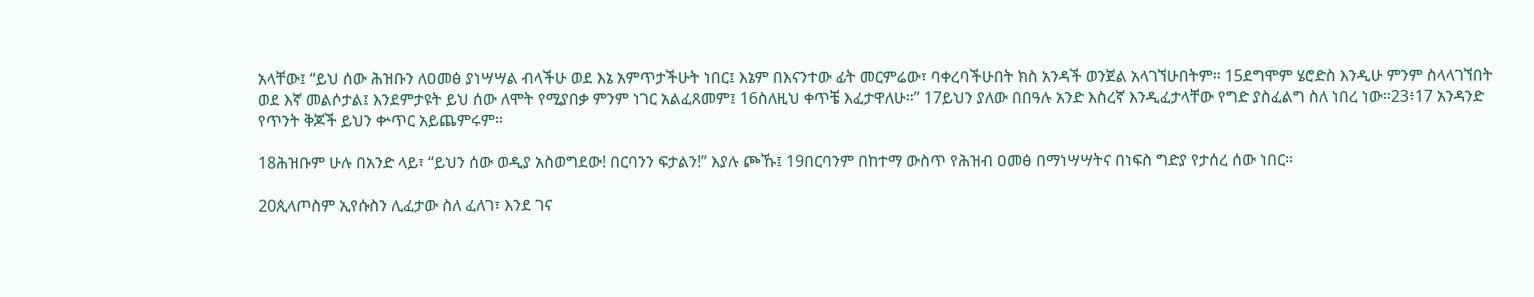አላቸው፤ “ይህ ሰው ሕዝቡን ለዐመፅ ያነሣሣል ብላችሁ ወደ እኔ አምጥታችሁት ነበር፤ እኔም በእናንተው ፊት መርምሬው፣ ባቀረባችሁበት ክስ አንዳች ወንጀል አላገኘሁበትም። 15ደግሞም ሄሮድስ እንዲሁ ምንም ስላላገኘበት ወደ እኛ መልሶታል፤ እንደምታዩት ይህ ሰው ለሞት የሚያበቃ ምንም ነገር አልፈጸመም፤ 16ስለዚህ ቀጥቼ እፈታዋለሁ።” 17ይህን ያለው በበዓሉ አንድ እስረኛ እንዲፈታላቸው የግድ ያስፈልግ ስለ ነበረ ነው።23፥17 አንዳንድ የጥንት ቅጆች ይህን ቍጥር አይጨምሩም።

18ሕዝቡም ሁሉ በአንድ ላይ፣ “ይህን ሰው ወዲያ አስወግደው! በርባንን ፍታልን!” እያሉ ጮኹ፤ 19በርባንም በከተማ ውስጥ የሕዝብ ዐመፅ በማነሣሣትና በነፍስ ግድያ የታሰረ ሰው ነበር።

20ጲላጦስም ኢየሱስን ሊፈታው ስለ ፈለገ፣ እንደ ገና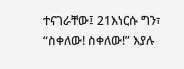ተናገራቸው፤ 21እነርሱ ግን፣ “ስቀለው! ስቀለው!” እያሉ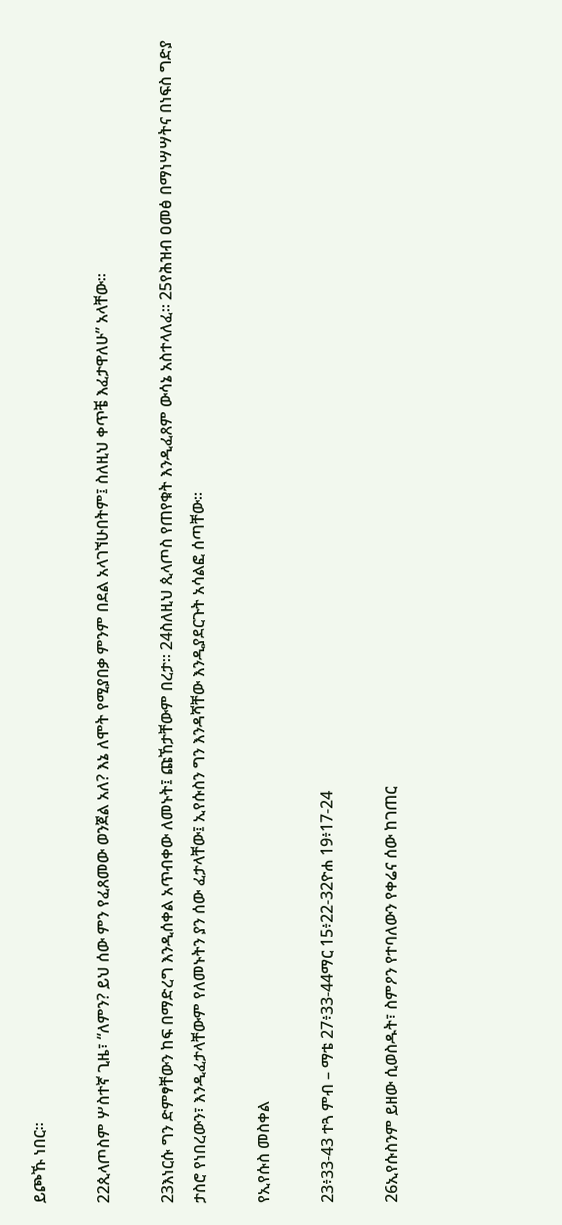ይጮኹ ነበር።

22ጲላጦስም ሦስተኛ ጊዜ፣ “ለምን? ይህ ሰው ምን የፈጸመው ወንጀል አለ? እኔ ለሞት የሚያበቃ ምንም በደል አላገኘሁበትም፤ ስለዚህ ቀጥቼ እፈታዋለሁ” አላቸው።

23እነርሱ ግን ድምፃቸውን ከፍ በማድረግ እንዲሰቀል አጥብቀው ለመኑት፤ ጩኸታቸውም በረታ። 24ስለዚህ ጲላጦስ የጠየቁት እንዲፈጸም ውሳኔ አስተላለፈ። 25የሕዝብ ዐመፅ በማነሣሣትና በነፍስ ግድያ ታስሮ የነበረውን፣ እንዲፈታላቸውም የለመኑትን ያን ሰው ፈታላቸው፤ ኢየሱስን ግን እንዳሻቸው እንዲያደርጉት አሳልፎ ሰጣቸው።

የኢየሱስ መስቀል

23፥33-43 ተጓ ምብ – ማቴ 27፥33-44ማር 15፥22-32ዮሐ 19፥17-24

26ኢየሱስንም ይዘው ሲወስዱት፣ ስምዖን የተባለውን የቀሬና ሰው ከገጠር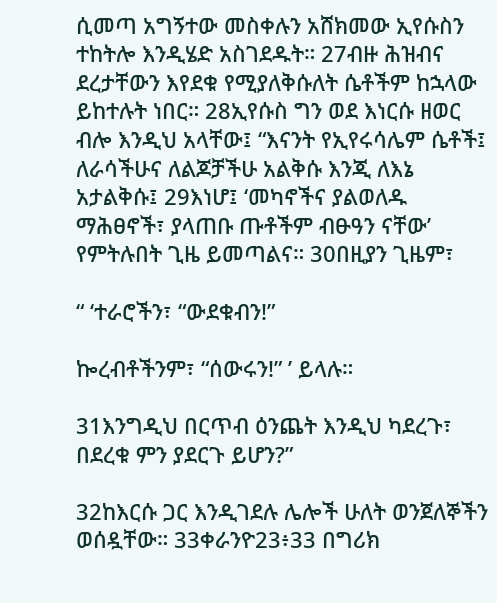ሲመጣ አግኝተው መስቀሉን አሸክመው ኢየሱስን ተከትሎ እንዲሄድ አስገደዱት። 27ብዙ ሕዝብና ደረታቸውን እየደቁ የሚያለቅሱለት ሴቶችም ከኋላው ይከተሉት ነበር። 28ኢየሱስ ግን ወደ እነርሱ ዘወር ብሎ እንዲህ አላቸው፤ “እናንት የኢየሩሳሌም ሴቶች፤ ለራሳችሁና ለልጆቻችሁ አልቅሱ እንጂ ለእኔ አታልቅሱ፤ 29እነሆ፤ ‘መካኖችና ያልወለዱ ማሕፀኖች፣ ያላጠቡ ጡቶችም ብፁዓን ናቸው’ የምትሉበት ጊዜ ይመጣልና። 30በዚያን ጊዜም፣

“ ‘ተራሮችን፣ “ውደቁብን!”

ኰረብቶችንም፣ “ሰውሩን!” ’ ይላሉ።

31እንግዲህ በርጥብ ዕንጨት እንዲህ ካደረጉ፣ በደረቁ ምን ያደርጉ ይሆን?”

32ከእርሱ ጋር እንዲገደሉ ሌሎች ሁለት ወንጀለኞችን ወሰዷቸው። 33ቀራንዮ23፥33 በግሪክ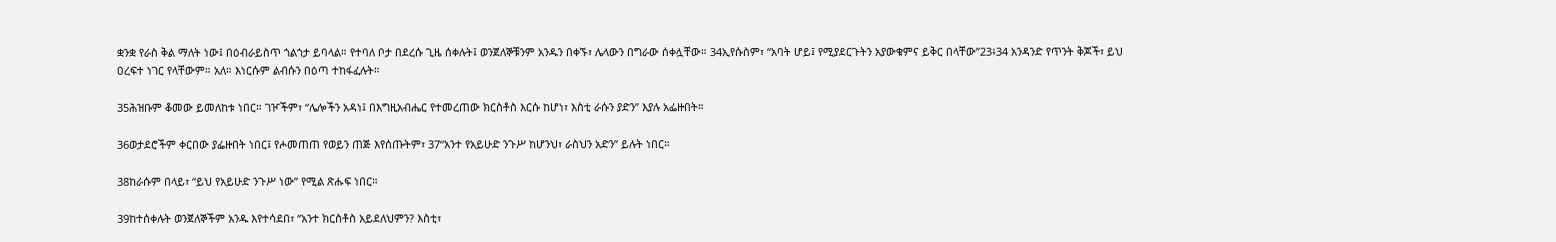ቋንቋ የራስ ቅል ማለት ነው፤ በዕብራይስጥ ጎልጎታ ይባላል። የተባለ ቦታ በደረሱ ጊዜ ሰቀሉት፤ ወንጀለኞቹንም አንዱን በቀኙ፣ ሌላውን በግራው ሰቀሏቸው። 34ኢየሱስም፣ “አባት ሆይ፤ የሚያደርጉትን አያውቁምና ይቅር በላቸው”23፥34 አንዳንድ የጥንት ቅጆች፣ ይህ ዐረፍተ ነገር የላቸውም። አለ። እነርሱም ልብሱን በዕጣ ተከፋፈሉት።

35ሕዝቡም ቆመው ይመለከቱ ነበር። ገዦችም፣ “ሌሎችን አዳነ፤ በእግዚአብሔር የተመረጠው ክርስቶስ እርሱ ከሆነ፣ እስቲ ራሱን ያድን” እያሉ አፌዙበት።

36ወታደሮችም ቀርበው ያፌዙበት ነበር፤ የሖመጠጠ የወይን ጠጅ እየሰጡትም፣ 37“አንተ የአይሁድ ንጉሥ ከሆንህ፣ ራስህን አድን” ይሉት ነበር።

38ከራሱም በላይ፣ “ይህ የአይሁድ ንጉሥ ነው” የሚል ጽሑፍ ነበር።

39ከተሰቀሉት ወንጀለኞችም አንዱ እየተሳደበ፣ “አንተ ክርስቶስ አይደለህምን? እስቲ፣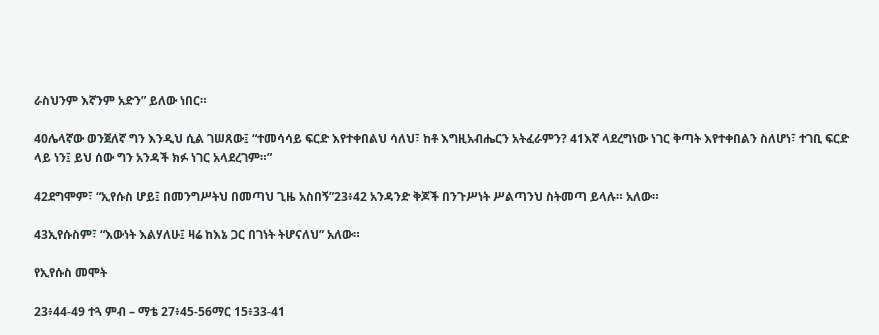ራስህንም እኛንም አድን” ይለው ነበር።

40ሌላኛው ወንጀለኛ ግን እንዲህ ሲል ገሠጸው፤ “ተመሳሳይ ፍርድ እየተቀበልህ ሳለህ፣ ከቶ እግዚአብሔርን አትፈራምን? 41እኛ ላደረግነው ነገር ቅጣት እየተቀበልን ስለሆነ፣ ተገቢ ፍርድ ላይ ነን፤ ይህ ሰው ግን አንዳች ክፉ ነገር አላደረገም።”

42ደግሞም፣ “ኢየሱስ ሆይ፤ በመንግሥትህ በመጣህ ጊዜ አስበኝ”23፥42 አንዳንድ ቅጆች በንጉሥነት ሥልጣንህ ስትመጣ ይላሉ። አለው።

43ኢየሱስም፣ “እውነት እልሃለሁ፤ ዛሬ ከእኔ ጋር በገነት ትሆናለህ” አለው።

የኢየሱስ መሞት

23፥44-49 ተጓ ምብ – ማቴ 27፥45-56ማር 15፥33-41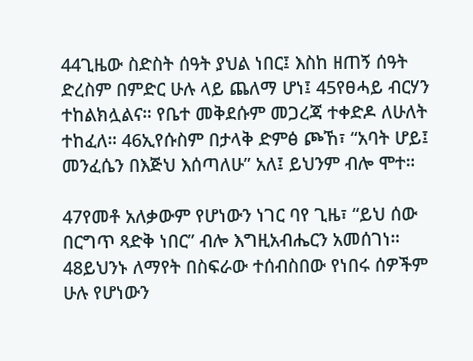44ጊዜው ስድስት ሰዓት ያህል ነበር፤ እስከ ዘጠኝ ሰዓት ድረስም በምድር ሁሉ ላይ ጨለማ ሆነ፤ 45የፀሓይ ብርሃን ተከልክሏልና። የቤተ መቅደሱም መጋረጃ ተቀድዶ ለሁለት ተከፈለ። 46ኢየሱስም በታላቅ ድምፅ ጮኸ፣ “አባት ሆይ፤ መንፈሴን በእጅህ እሰጣለሁ” አለ፤ ይህንም ብሎ ሞተ።

47የመቶ አለቃውም የሆነውን ነገር ባየ ጊዜ፣ “ይህ ሰው በርግጥ ጻድቅ ነበር” ብሎ እግዚአብሔርን አመሰገነ። 48ይህንኑ ለማየት በስፍራው ተሰብስበው የነበሩ ሰዎችም ሁሉ የሆነውን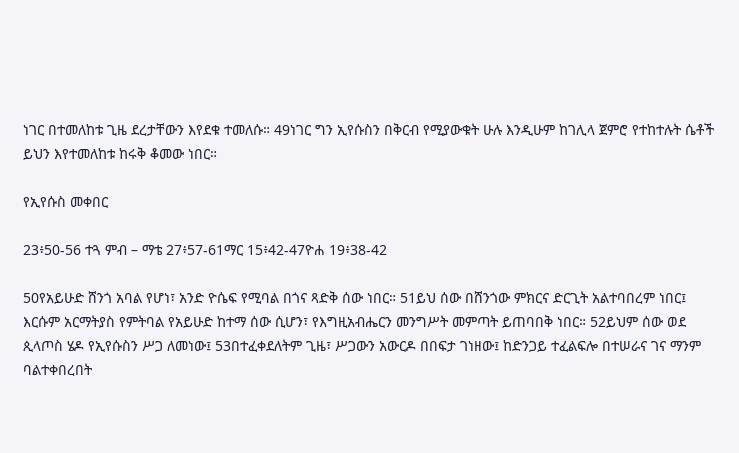ነገር በተመለከቱ ጊዜ ደረታቸውን እየደቁ ተመለሱ። 49ነገር ግን ኢየሱስን በቅርብ የሚያውቁት ሁሉ እንዲሁም ከገሊላ ጀምሮ የተከተሉት ሴቶች ይህን እየተመለከቱ ከሩቅ ቆመው ነበር።

የኢየሱስ መቀበር

23፥50-56 ተጓ ምብ – ማቴ 27፥57-61ማር 15፥42-47ዮሐ 19፥38-42

50የአይሁድ ሸንጎ አባል የሆነ፣ አንድ ዮሴፍ የሚባል በጎና ጻድቅ ሰው ነበር። 51ይህ ሰው በሸንጎው ምክርና ድርጊት አልተባበረም ነበር፤ እርሱም አርማትያስ የምትባል የአይሁድ ከተማ ሰው ሲሆን፣ የእግዚአብሔርን መንግሥት መምጣት ይጠባበቅ ነበር። 52ይህም ሰው ወደ ጲላጦስ ሄዶ የኢየሱስን ሥጋ ለመነው፤ 53በተፈቀደለትም ጊዜ፣ ሥጋውን አውርዶ በበፍታ ገነዘው፤ ከድንጋይ ተፈልፍሎ በተሠራና ገና ማንም ባልተቀበረበት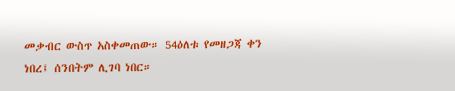መቃብር ውስጥ አስቀመጠው። 54ዕለቱ የመዘጋጃ ቀን ነበረ፤ ሰንበትም ሊገባ ነበር።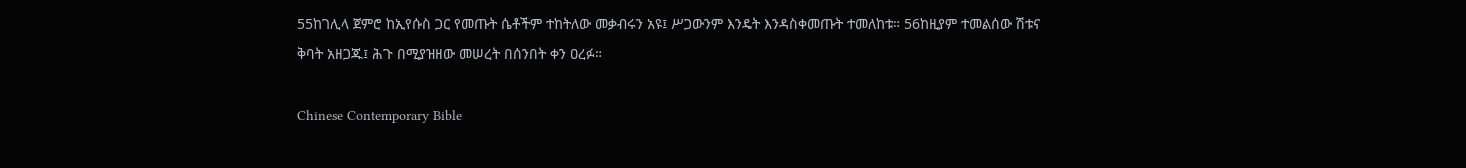55ከገሊላ ጀምሮ ከኢየሱስ ጋር የመጡት ሴቶችም ተከትለው መቃብሩን አዩ፤ ሥጋውንም እንዴት እንዳስቀመጡት ተመለከቱ። 56ከዚያም ተመልሰው ሽቱና ቅባት አዘጋጁ፤ ሕጉ በሚያዝዘው መሠረት በሰንበት ቀን ዐረፉ።

Chinese Contemporary Bible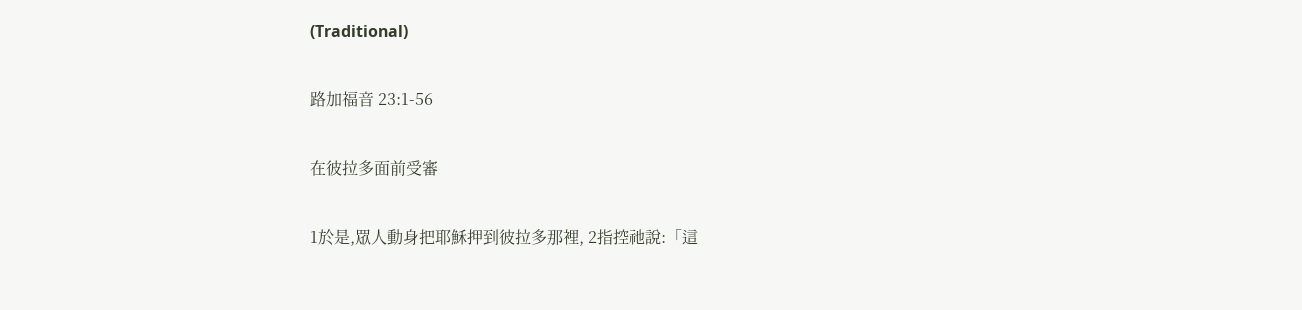(Traditional)

路加福音 23:1-56

在彼拉多面前受審

1於是,眾人動身把耶穌押到彼拉多那裡, 2指控祂說:「這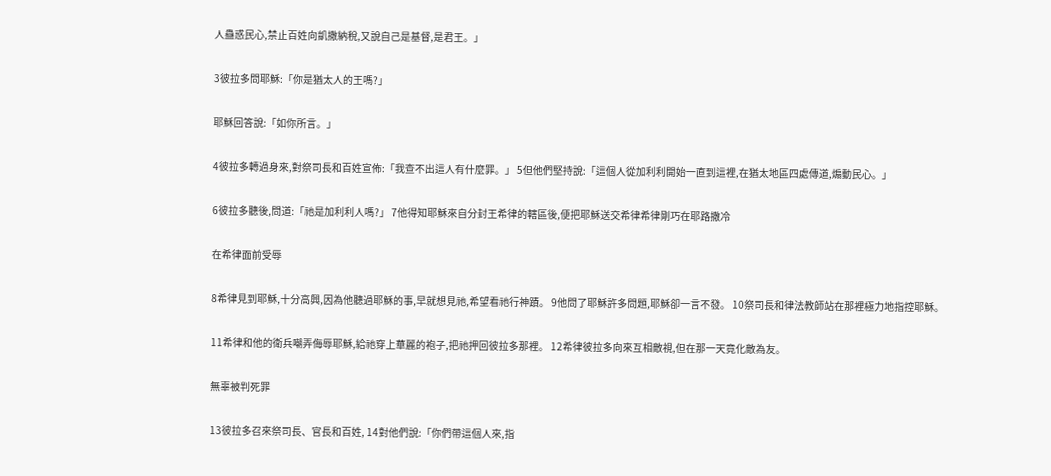人蠱惑民心,禁止百姓向凱撒納稅,又說自己是基督,是君王。」

3彼拉多問耶穌:「你是猶太人的王嗎?」

耶穌回答說:「如你所言。」

4彼拉多轉過身來,對祭司長和百姓宣佈:「我查不出這人有什麼罪。」 5但他們堅持說:「這個人從加利利開始一直到這裡,在猶太地區四處傳道,煽動民心。」

6彼拉多聽後,問道:「祂是加利利人嗎?」 7他得知耶穌來自分封王希律的轄區後,便把耶穌送交希律希律剛巧在耶路撒冷

在希律面前受辱

8希律見到耶穌,十分高興,因為他聽過耶穌的事,早就想見祂,希望看祂行神蹟。 9他問了耶穌許多問題,耶穌卻一言不發。 10祭司長和律法教師站在那裡極力地指控耶穌。

11希律和他的衛兵嘲弄侮辱耶穌,給祂穿上華麗的袍子,把祂押回彼拉多那裡。 12希律彼拉多向來互相敵視,但在那一天竟化敵為友。

無辜被判死罪

13彼拉多召來祭司長、官長和百姓, 14對他們說:「你們帶這個人來,指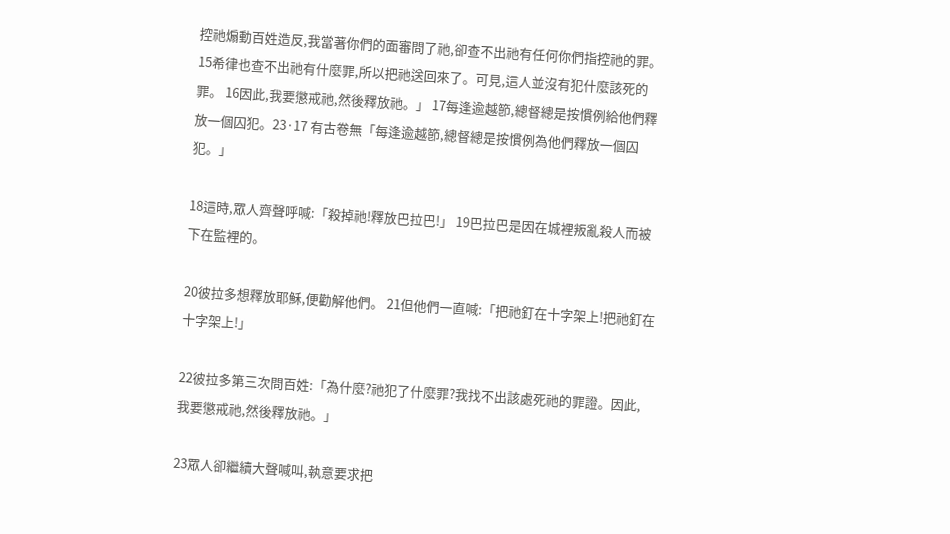控祂煽動百姓造反,我當著你們的面審問了祂,卻查不出祂有任何你們指控祂的罪。 15希律也查不出祂有什麼罪,所以把祂送回來了。可見,這人並沒有犯什麼該死的罪。 16因此,我要懲戒祂,然後釋放祂。」 17每逢逾越節,總督總是按慣例給他們釋放一個囚犯。23·17 有古卷無「每逢逾越節,總督總是按慣例為他們釋放一個囚犯。」

18這時,眾人齊聲呼喊:「殺掉祂!釋放巴拉巴!」 19巴拉巴是因在城裡叛亂殺人而被下在監裡的。

20彼拉多想釋放耶穌,便勸解他們。 21但他們一直喊:「把祂釘在十字架上!把祂釘在十字架上!」

22彼拉多第三次問百姓:「為什麼?祂犯了什麼罪?我找不出該處死祂的罪證。因此,我要懲戒祂,然後釋放祂。」

23眾人卻繼續大聲喊叫,執意要求把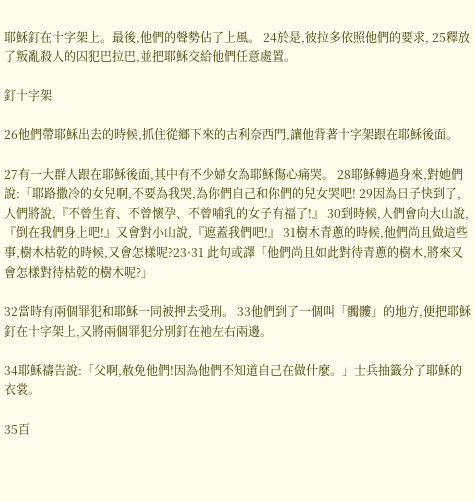耶穌釘在十字架上。最後,他們的聲勢佔了上風。 24於是,彼拉多依照他們的要求, 25釋放了叛亂殺人的囚犯巴拉巴,並把耶穌交給他們任意處置。

釘十字架

26他們帶耶穌出去的時候,抓住從鄉下來的古利奈西門,讓他背著十字架跟在耶穌後面。

27有一大群人跟在耶穌後面,其中有不少婦女為耶穌傷心痛哭。 28耶穌轉過身來,對她們說:「耶路撒冷的女兒啊,不要為我哭,為你們自己和你們的兒女哭吧! 29因為日子快到了,人們將說,『不曾生育、不曾懷孕、不曾哺乳的女子有福了!』 30到時候,人們會向大山說,『倒在我們身上吧!』又會對小山說,『遮蓋我們吧!』 31樹木青蔥的時候,他們尚且做這些事,樹木枯乾的時候,又會怎樣呢?23·31 此句或譯「他們尚且如此對待青蔥的樹木,將來又會怎樣對待枯乾的樹木呢?」

32當時有兩個罪犯和耶穌一同被押去受刑。 33他們到了一個叫「髑髏」的地方,便把耶穌釘在十字架上,又將兩個罪犯分別釘在祂左右兩邊。

34耶穌禱告說:「父啊,赦免他們!因為他們不知道自己在做什麼。」士兵抽籤分了耶穌的衣裳。

35百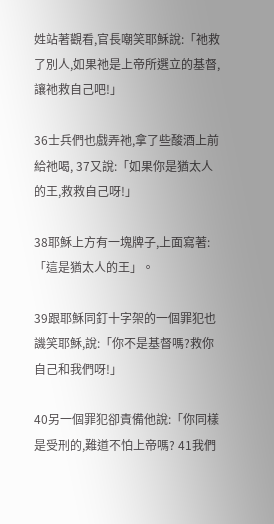姓站著觀看,官長嘲笑耶穌說:「祂救了別人,如果祂是上帝所選立的基督,讓祂救自己吧!」

36士兵們也戲弄祂,拿了些酸酒上前給祂喝, 37又說:「如果你是猶太人的王,救救自己呀!」

38耶穌上方有一塊牌子,上面寫著:「這是猶太人的王」。

39跟耶穌同釘十字架的一個罪犯也譏笑耶穌,說:「你不是基督嗎?救你自己和我們呀!」

40另一個罪犯卻責備他說:「你同樣是受刑的,難道不怕上帝嗎? 41我們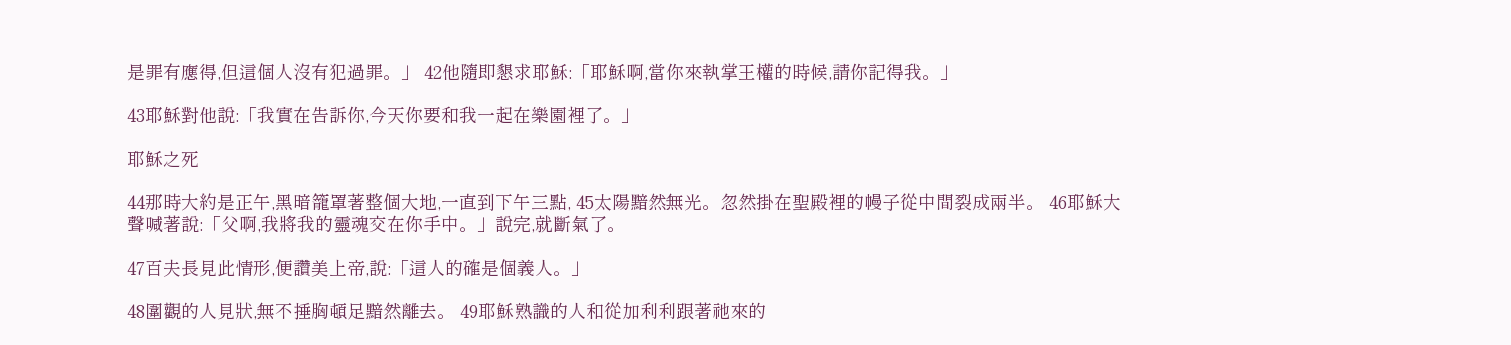是罪有應得,但這個人沒有犯過罪。」 42他隨即懇求耶穌:「耶穌啊,當你來執掌王權的時候,請你記得我。」

43耶穌對他說:「我實在告訴你,今天你要和我一起在樂園裡了。」

耶穌之死

44那時大約是正午,黑暗籠罩著整個大地,一直到下午三點, 45太陽黯然無光。忽然掛在聖殿裡的幔子從中間裂成兩半。 46耶穌大聲喊著說:「父啊,我將我的靈魂交在你手中。」說完,就斷氣了。

47百夫長見此情形,便讚美上帝,說:「這人的確是個義人。」

48圍觀的人見狀,無不捶胸頓足黯然離去。 49耶穌熟識的人和從加利利跟著祂來的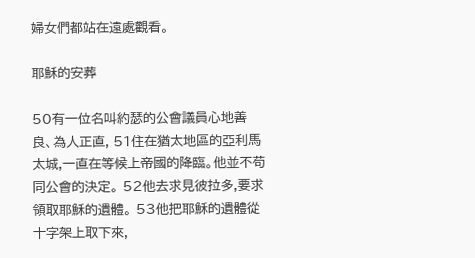婦女們都站在遠處觀看。

耶穌的安葬

50有一位名叫約瑟的公會議員心地善良、為人正直, 51住在猶太地區的亞利馬太城,一直在等候上帝國的降臨。他並不苟同公會的決定。 52他去求見彼拉多,要求領取耶穌的遺體。 53他把耶穌的遺體從十字架上取下來,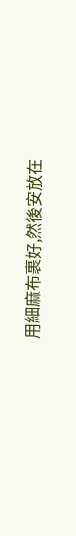用細麻布裹好,然後安放在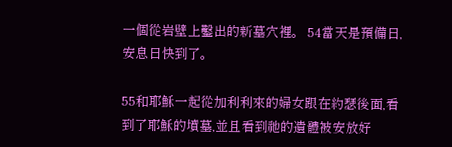一個從岩壁上鑿出的新墓穴裡。 54當天是預備日,安息日快到了。

55和耶穌一起從加利利來的婦女跟在約瑟後面,看到了耶穌的墳墓,並且看到祂的遺體被安放好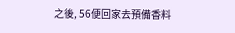之後, 56便回家去預備香料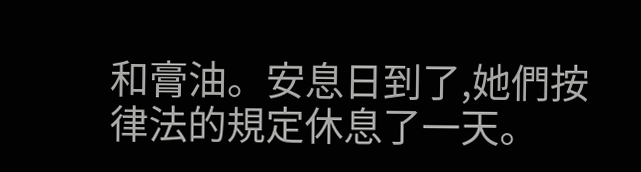和膏油。安息日到了,她們按律法的規定休息了一天。